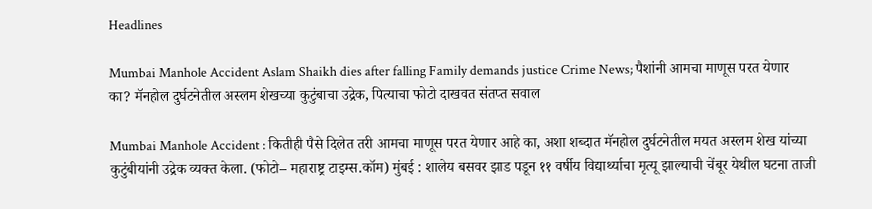Headlines

Mumbai Manhole Accident Aslam Shaikh dies after falling Family demands justice Crime News; पैशांनी आमचा माणूस परत येणार का? मॅनहोल दुर्घटनेतील अस्लम शेखच्या कुटुंबाचा उद्रेक, पित्याचा फोटो दाखवत संतप्त सवाल

Mumbai Manhole Accident : कितीही पैसे दिलेत तरी आमचा माणूस परत येणार आहे का, अशा शब्दात मॅनहोल दुर्घटनेतील मयत अस्लम शेख यांच्या कुटुंबीयांनी उद्रेक व्यक्त केला. (फोटो– महाराष्ट्र टाइम्स.कॉम) मुंबई : शालेय बसवर झाड पडून ११ वर्षीय विद्यार्थ्याचा मृत्यू झाल्याची चेंबूर येथील घटना ताजी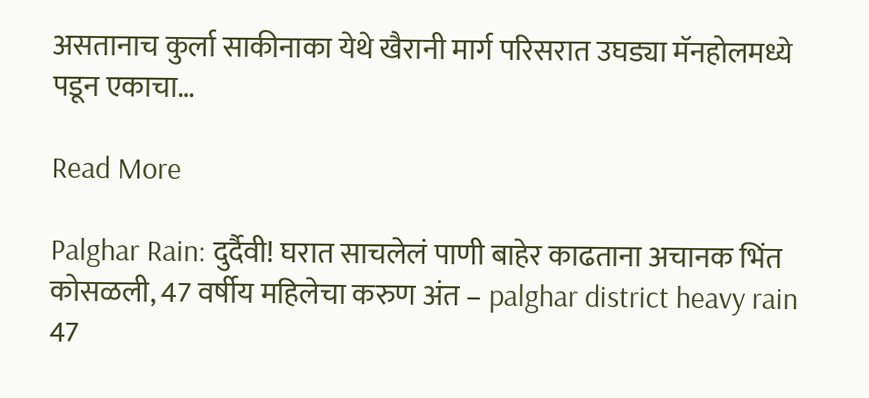असतानाच कुर्ला साकीनाका येथे खैरानी मार्ग परिसरात उघड्या मॅनहोलमध्ये पडून एकाचा…

Read More

Palghar Rain: दुर्दैवी! घरात साचलेलं पाणी बाहेर काढताना अचानक भिंत कोसळली, 47 वर्षीय महिलेचा करुण अंत – palghar district heavy rain 47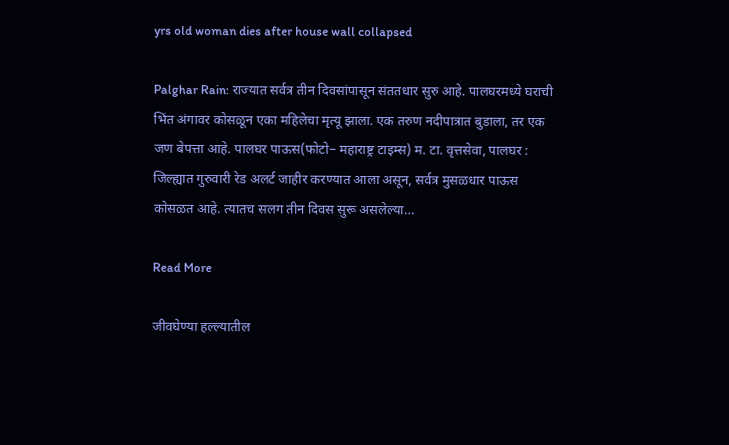yrs old woman dies after house wall collapsed

Palghar Rain: राज्यात सर्वत्र तीन दिवसांपासून संततधार सुरु आहे. पालघरमध्ये घराची भिंत अंगावर कोसळून एका महिलेचा मृत्यू झाला. एक तरुण नदीपात्रात बुडाला, तर एक जण बेपत्ता आहे. पालघर पाऊस(फोटो– महाराष्ट्र टाइम्स) म. टा. वृत्तसेवा, पालघर : जिल्ह्यात गुरुवारी रेड अलर्ट जाहीर करण्यात आला असून, सर्वत्र मुसळधार पाऊस कोसळत आहे. त्यातच सलग तीन दिवस सुरू असलेल्या…

Read More

जीवघेण्या हल्ल्यातील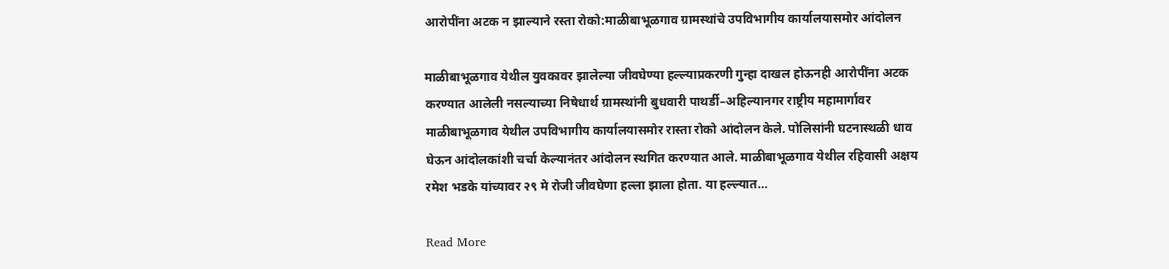आरोपींना अटक न झाल्याने रस्ता रोको:माळीबाभूळगाव ग्रामस्थांचे उपविभागीय कार्यालयासमोर आंदोलन

माळीबाभूळगाव येथील युवकावर झालेल्या जीवघेण्या हल्ल्याप्रकरणी गुन्हा दाखल होऊनही आरोपींना अटक करण्यात आलेली नसल्याच्या निषेधार्थ ग्रामस्थांनी बुधवारी पाथर्डी–अहिल्यानगर राष्ट्रीय महामार्गावर माळीबाभूळगाव येथील उपविभागीय कार्यालयासमोर रास्ता रोको आंदोलन केले. पोलिसांनी घटनास्थळी धाव घेऊन आंदोलकांशी चर्चा केल्यानंतर आंदोलन स्थगित करण्यात आले. माळीबाभूळगाव येथील रहिवासी अक्षय रमेश भडके यांच्यावर २९ मे रोजी जीवघेणा हल्ला झाला होता. या हल्ल्यात…

Read More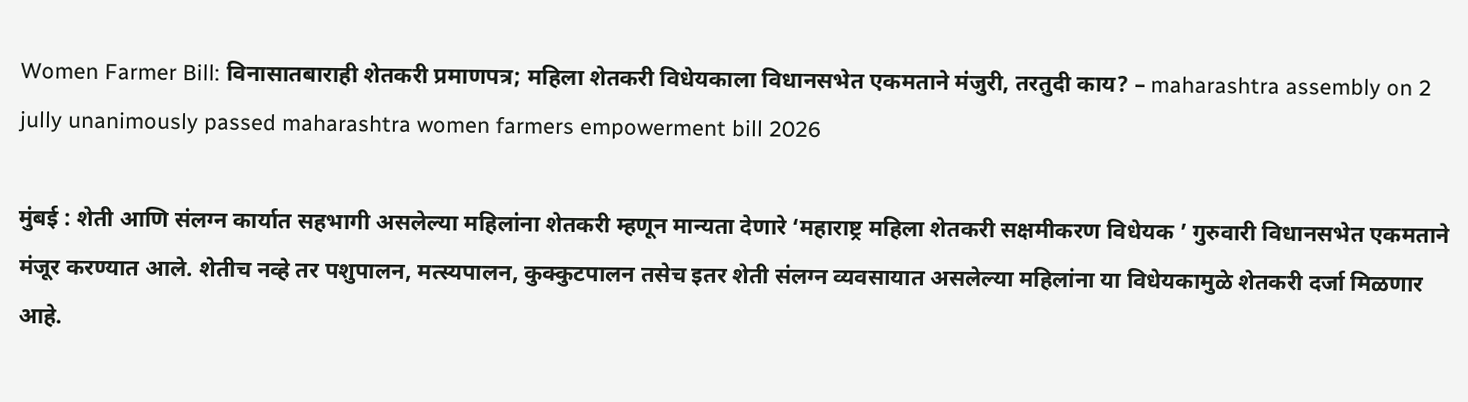Women Farmer Bill: विनासातबाराही शेतकरी प्रमाणपत्र; महिला शेतकरी विधेयकाला विधानसभेत एकमताने मंजुरी, तरतुदी काय? – maharashtra assembly on 2 jully unanimously passed maharashtra women farmers empowerment bill 2026

मुंबई : शेती आणि संलग्न कार्यात सहभागी असलेल्या महिलांना शेतकरी म्हणून मान्यता देणारे ‘महाराष्ट्र महिला शेतकरी सक्षमीकरण विधेयक ’ गुरुवारी विधानसभेत एकमताने मंजूर करण्यात आले. शेतीच नव्हे तर पशुपालन, मत्स्यपालन, कुक्कुटपालन तसेच इतर शेती संलग्न व्यवसायात असलेल्या महिलांना या विधेयकामुळे शेतकरी दर्जा मिळणार आहे.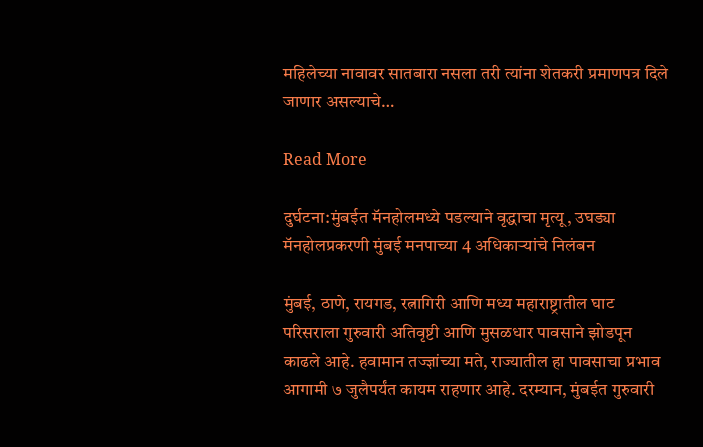महिलेच्या नावावर सातबारा नसला तरी त्यांना शेतकरी प्रमाणपत्र दिले जाणार असल्याचे…

Read More

दुर्घटना:मुंबईत मॅनहोलमध्ये पडल्याने वृद्धाचा मृत्यू, उघड्या मॅनहोलप्रकरणी मुंबई मनपाच्या 4 अधिकाऱ्यांचे निलंबन

मुंबई, ठाणे, रायगड, रत्नागिरी आणि मध्य महाराष्ट्रातील घाट परिसराला गुरुवारी अतिवृष्टी आणि मुसळधार पावसाने झोडपून काढले आहे. हवामान तज्ज्ञांच्या मते, राज्यातील हा पावसाचा प्रभाव आगामी ७ जुलैपर्यंत कायम राहणार आहे. दरम्यान, मुंबईत गुरुवारी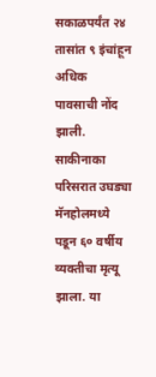सकाळपर्यंत २४ तासांत ९ इंचांहून अधिक पावसाची नोंद झाली. साकीनाका परिसरात उघड्या मॅनहोलमध्ये पडून ६० वर्षीय व्यक्तीचा मृत्यू झाला. या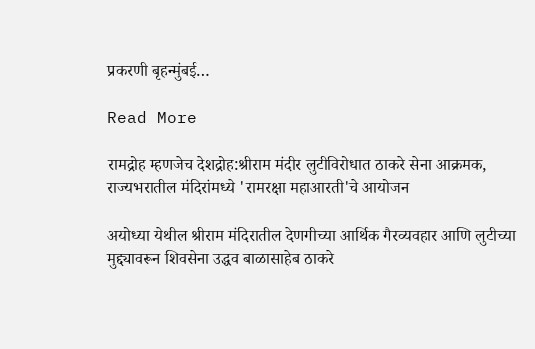प्रकरणी बृहन्मुंबई…

Read More

रामद्रोह म्हणजेच देशद्रोह:श्रीराम मंदीर लुटीविरोधात ठाकरे सेना आक्रमक, राज्यभरातील मंदिरांमध्ये 'रामरक्षा महाआरती'चे आयोजन

अयोध्या येथील श्रीराम मंदिरातील देणगीच्या आर्थिक गैरव्यवहार आणि लुटीच्या मुद्द्यावरून शिवसेना उद्धव बाळासाहेब ठाकरे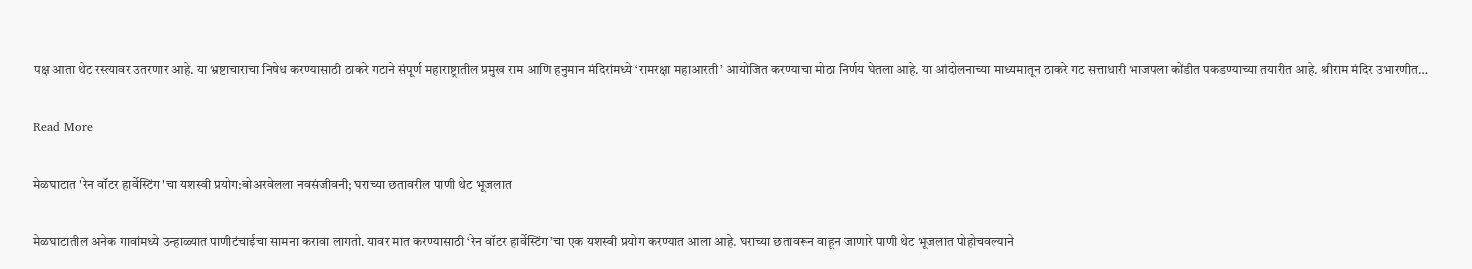पक्ष आता थेट रस्त्यावर उतरणार आहे. या भ्रष्टाचाराचा निषेध करण्यासाठी ठाकरे गटाने संपूर्ण महाराष्ट्रातील प्रमुख राम आणि हनुमान मंदिरांमध्ये ‘रामरक्षा महाआरती’ आयोजित करण्याचा मोठा निर्णय घेतला आहे. या आंदोलनाच्या माध्यमातून ठाकरे गट सत्ताधारी भाजपला कोंडीत पकडण्याच्या तयारीत आहे. श्रीराम मंदिर उभारणीत…

Read More

मेळघाटात 'रेन वॉटर हार्वेस्टिंग'चा यशस्वी प्रयोग:बोअरवेलला नवसंजीवनी; घराच्या छतावरील पाणी थेट भूजलात

मेळघाटातील अनेक गावांमध्ये उन्हाळ्यात पाणीटंचाईचा सामना करावा लागतो. यावर मात करण्यासाठी ‘रेन वॉटर हार्वेस्टिंग’चा एक यशस्वी प्रयोग करण्यात आला आहे. घराच्या छतावरून वाहून जाणारे पाणी थेट भूजलात पोहोचवल्याने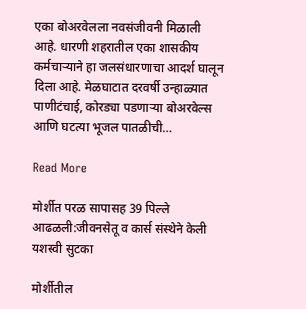एका बोअरवेलला नवसंजीवनी मिळाली आहे. धारणी शहरातील एका शासकीय कर्मचाऱ्याने हा जलसंधारणाचा आदर्श घालून दिला आहे. मेळघाटात दरवर्षी उन्हाळ्यात पाणीटंचाई, कोरड्या पडणाऱ्या बोअरवेल्स आणि घटत्या भूजल पातळीची…

Read More

मोर्शीत परळ सापासह 39 पिल्ले आढळली:जीवनसेतू व कार्स संस्थेने केली यशस्वी सुटका

मोर्शीतील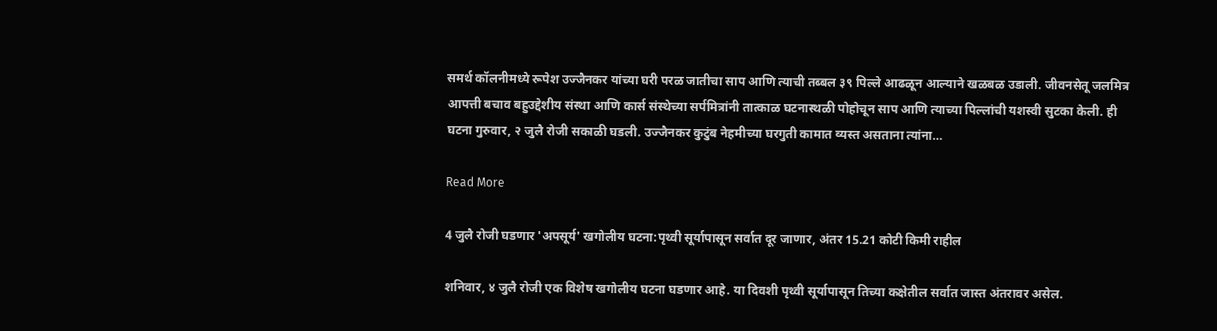समर्थ कॉलनीमध्ये रूपेश उज्जैनकर यांच्या घरी परळ जातीचा साप आणि त्याची तब्बल ३९ पिल्ले आढळून आल्याने खळबळ उडाली. जीवनसेतू जलमित्र आपत्ती बचाव बहुउद्देशीय संस्था आणि कार्स संस्थेच्या सर्पमित्रांनी तात्काळ घटनास्थळी पोहोचून साप आणि त्याच्या पिल्लांची यशस्वी सुटका केली. ही घटना गुरुवार, २ जुलै रोजी सकाळी घडली. उज्जैनकर कुटुंब नेहमीच्या घरगुती कामात व्यस्त असताना त्यांना…

Read More

4 जुलै रोजी घडणार 'अपसूर्य' खगोलीय घटना:पृथ्वी सूर्यापासून सर्वात दूर जाणार, अंतर 15.21 कोटी किमी राहील

शनिवार, ४ जुलै रोजी एक विशेष खगोलीय घटना घडणार आहे. या दिवशी पृथ्वी सूर्यापासून तिच्या कक्षेतील सर्वात जास्त अंतरावर असेल.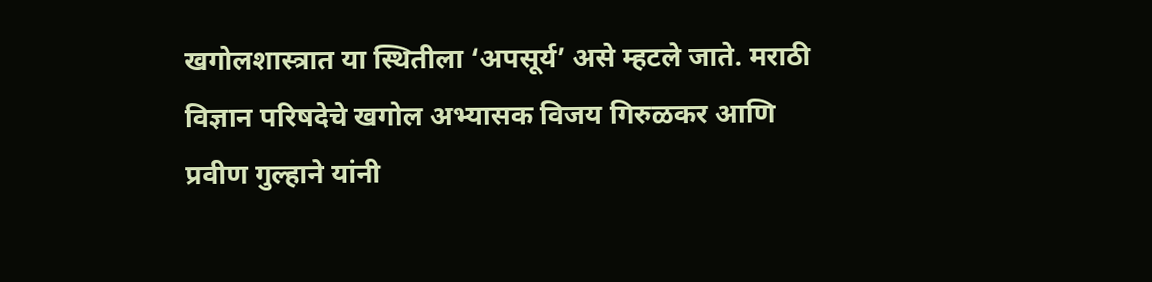खगोलशास्त्रात या स्थितीला ‘अपसूर्य’ असे म्हटले जाते. मराठी विज्ञान परिषदेचे खगोल अभ्यासक विजय गिरुळकर आणि प्रवीण गुल्हाने यांनी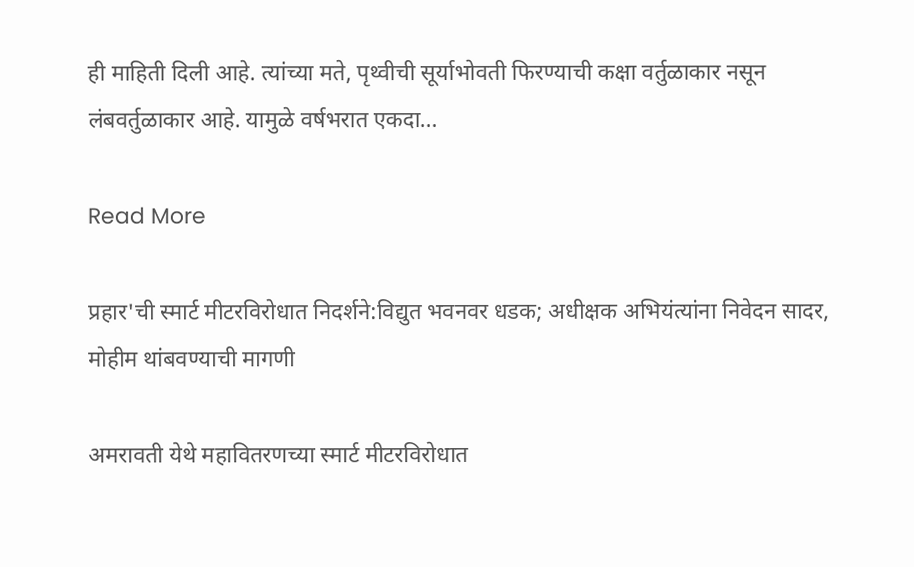ही माहिती दिली आहे. त्यांच्या मते, पृथ्वीची सूर्याभोवती फिरण्याची कक्षा वर्तुळाकार नसून लंबवर्तुळाकार आहे. यामुळे वर्षभरात एकदा…

Read More

प्रहार'ची स्मार्ट मीटरविरोधात निदर्शने:विद्युत भवनवर धडक; अधीक्षक अभियंत्यांना निवेदन सादर, मोहीम थांबवण्याची मागणी

अमरावती येथे महावितरणच्या स्मार्ट मीटरविरोधात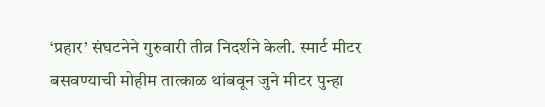‘प्रहार’ संघटनेने गुरुवारी तीव्र निदर्शने केली. स्मार्ट मीटर बसवण्याची मोहीम तात्काळ थांबवून जुने मीटर पुन्हा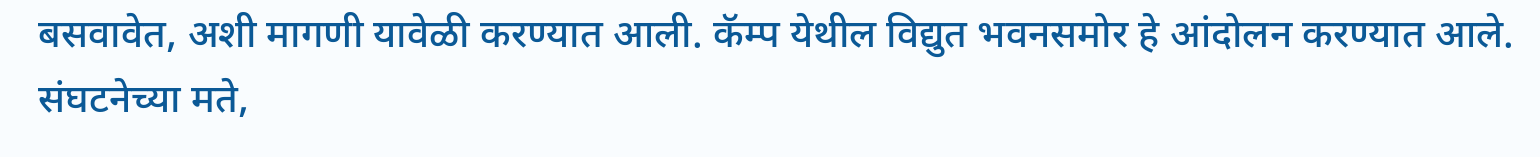बसवावेत, अशी मागणी यावेळी करण्यात आली. कॅम्प येथील विद्युत भवनसमोर हे आंदोलन करण्यात आले. संघटनेच्या मते,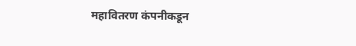महावितरण कंपनीकडून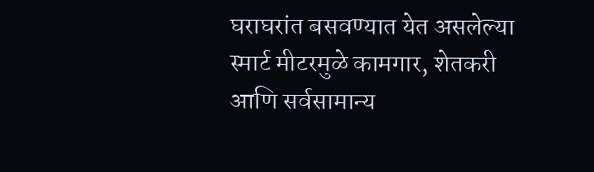घराघरांत बसवण्यात येत असलेल्या स्मार्ट मीटरमुळे कामगार, शेतकरी आणि सर्वसामान्य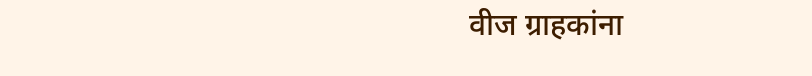वीज ग्राहकांना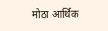मोठा आर्थिक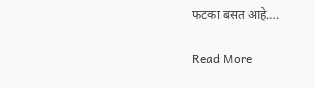फटका बसत आहे….

Read More